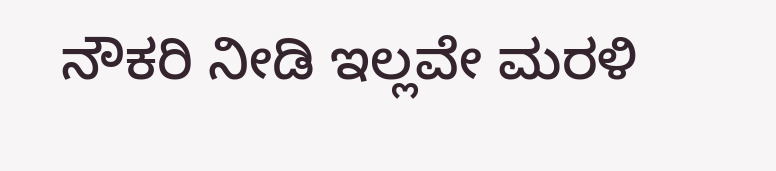ನೌಕರಿ ನೀಡಿ ಇಲ್ಲವೇ ಮರಳಿ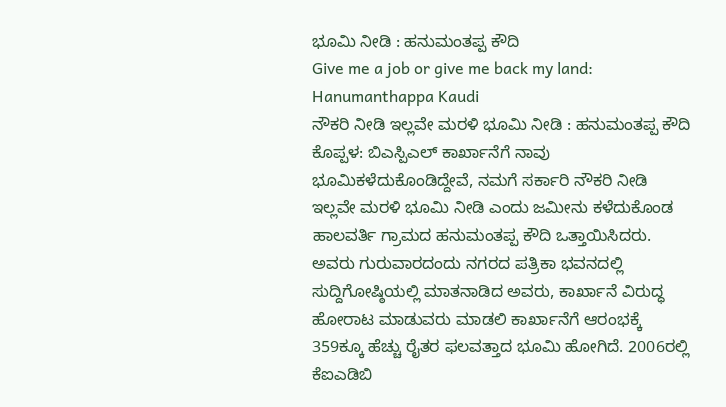ಭೂಮಿ ನೀಡಿ : ಹನುಮಂತಪ್ಪ ಕೌದಿ
Give me a job or give me back my land: Hanumanthappa Kaudi
ನೌಕರಿ ನೀಡಿ ಇಲ್ಲವೇ ಮರಳಿ ಭೂಮಿ ನೀಡಿ : ಹನುಮಂತಪ್ಪ ಕೌದಿ
ಕೊಪ್ಪಳ: ಬಿಎಸ್ಪಿಎಲ್ ಕಾರ್ಖಾನೆಗೆ ನಾವು ಭೂಮಿಕಳೆದುಕೊಂಡಿದ್ದೇವೆ, ನಮಗೆ ಸರ್ಕಾರಿ ನೌಕರಿ ನೀಡಿ ಇಲ್ಲವೇ ಮರಳಿ ಭೂಮಿ ನೀಡಿ ಎಂದು ಜಮೀನು ಕಳೆದುಕೊಂಡ ಹಾಲವರ್ತಿ ಗ್ರಾಮದ ಹನುಮಂತಪ್ಪ ಕೌದಿ ಒತ್ತಾಯಿಸಿದರು. ಅವರು ಗುರುವಾರದಂದು ನಗರದ ಪತ್ರಿಕಾ ಭವನದಲ್ಲಿ ಸುದ್ದಿಗೋಷ್ಠಿಯಲ್ಲಿ ಮಾತನಾಡಿದ ಅವರು, ಕಾರ್ಖಾನೆ ವಿರುದ್ಧ ಹೋರಾಟ ಮಾಡುವರು ಮಾಡಲಿ ಕಾರ್ಖಾನೆಗೆ ಆರಂಭಕ್ಕೆ 359ಕ್ಕೂ ಹೆಚ್ಚು ರೈತರ ಫಲವತ್ತಾದ ಭೂಮಿ ಹೋಗಿದೆ. 2006ರಲ್ಲಿ ಕೆಐಎಡಿಬಿ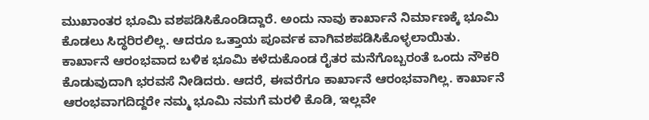ಮುಖಾಂತರ ಭೂಮಿ ವಶಪಡಿಸಿಕೊಂಡಿದ್ದಾರೆ. ಅಂದು ನಾವು ಕಾರ್ಖಾನೆ ನಿರ್ಮಾಣಕ್ಕೆ ಭೂಮಿ ಕೊಡಲು ಸಿದ್ಧರಿರಲಿಲ್ಲ. ಆದರೂ ಒತ್ತಾಯ ಪೂರ್ವಕ ವಾಗಿವಶಪಡಿಸಿಕೊಳ್ಳಲಾಯಿತು. ಕಾರ್ಖಾನೆ ಆರಂಭವಾದ ಬಳಿಕ ಭೂಮಿ ಕಳೆದುಕೊಂಡ ರೈತರ ಮನೆಗೊಬ್ಬರಂತೆ ಒಂದು ನೌಕರಿ ಕೊಡುವುದಾಗಿ ಭರವಸೆ ನೀಡಿದರು. ಆದರೆ, ಈವರೆಗೂ ಕಾರ್ಖಾನೆ ಆರಂಭವಾಗಿಲ್ಲ. ಕಾರ್ಖಾನೆ ಆರಂಭವಾಗದಿದ್ದರೇ ನಮ್ಮ ಭೂಮಿ ನಮಗೆ ಮರಳಿ ಕೊಡಿ, ಇಲ್ಲವೇ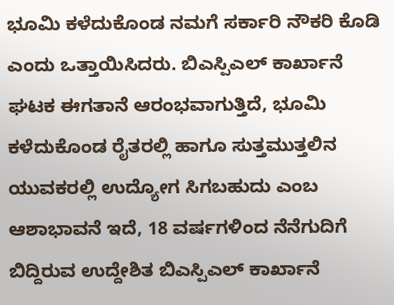ಭೂಮಿ ಕಳೆದುಕೊಂಡ ನಮಗೆ ಸರ್ಕಾರಿ ನೌಕರಿ ಕೊಡಿ ಎಂದು ಒತ್ತಾಯಿಸಿದರು. ಬಿಎಸ್ಪಿಎಲ್ ಕಾರ್ಖಾನೆ ಘಟಕ ಈಗತಾನೆ ಆರಂಭವಾಗುತ್ತಿದೆ, ಭೂಮಿ ಕಳೆದುಕೊಂಡ ರೈತರಲ್ಲಿ ಹಾಗೂ ಸುತ್ತಮುತ್ತಲಿನ ಯುವಕರಲ್ಲಿ ಉದ್ಯೋಗ ಸಿಗಬಹುದು ಎಂಬ ಆಶಾಭಾವನೆ ಇದೆ, 18 ವರ್ಷಗಳಿಂದ ನೆನೆಗುದಿಗೆ ಬಿದ್ದಿರುವ ಉದ್ದೇಶಿತ ಬಿಎಸ್ಪಿಎಲ್ ಕಾರ್ಖಾನೆ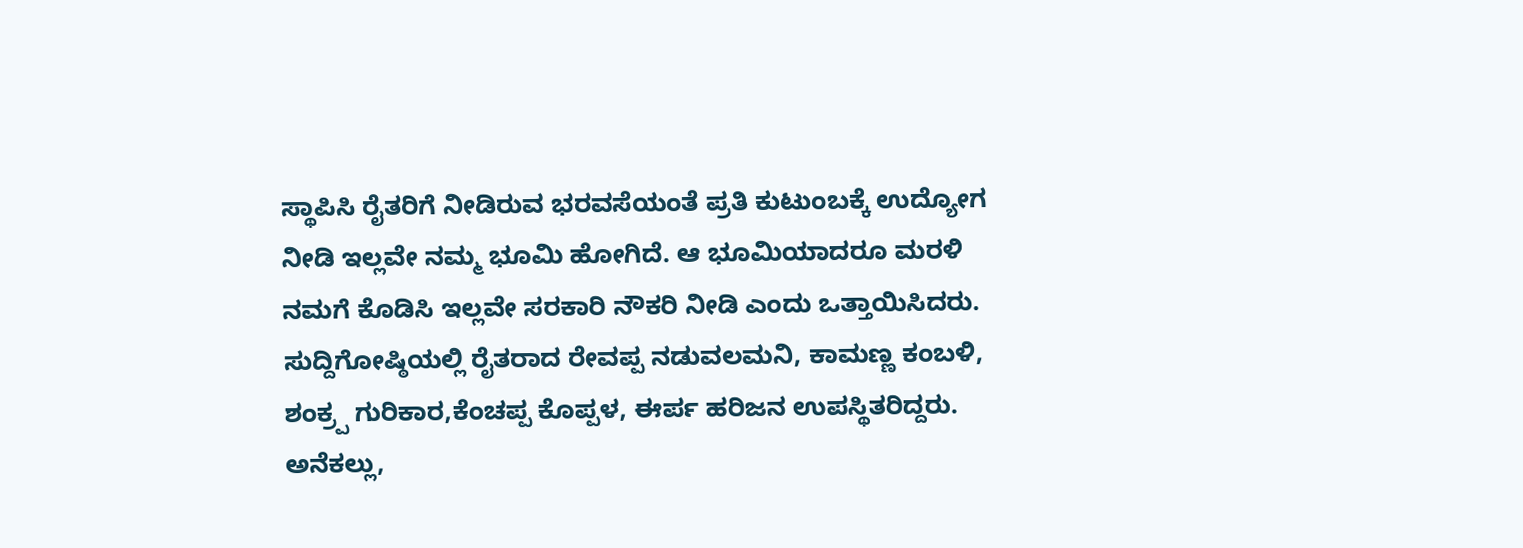ಸ್ಥಾಪಿಸಿ ರೈತರಿಗೆ ನೀಡಿರುವ ಭರವಸೆಯಂತೆ ಪ್ರತಿ ಕುಟುಂಬಕ್ಕೆ ಉದ್ಯೋಗ ನೀಡಿ ಇಲ್ಲವೇ ನಮ್ಮ ಭೂಮಿ ಹೋಗಿದೆ. ಆ ಭೂಮಿಯಾದರೂ ಮರಳಿ ನಮಗೆ ಕೊಡಿಸಿ ಇಲ್ಲವೇ ಸರಕಾರಿ ನೌಕರಿ ನೀಡಿ ಎಂದು ಒತ್ತಾಯಿಸಿದರು. ಸುದ್ದಿಗೋಷ್ಠಿಯಲ್ಲಿ ರೈತರಾದ ರೇವಪ್ಪ ನಡುವಲಮನಿ, ಕಾಮಣ್ಣ ಕಂಬಳಿ, ಶಂಕ್ರ್ಪ ಗುರಿಕಾರ,ಕೆಂಚಪ್ಪ ಕೊಪ್ಪಳ, ಈರ್ಪ ಹರಿಜನ ಉಪಸ್ಥಿತರಿದ್ದರು.
ಅನೆಕಲ್ಲು,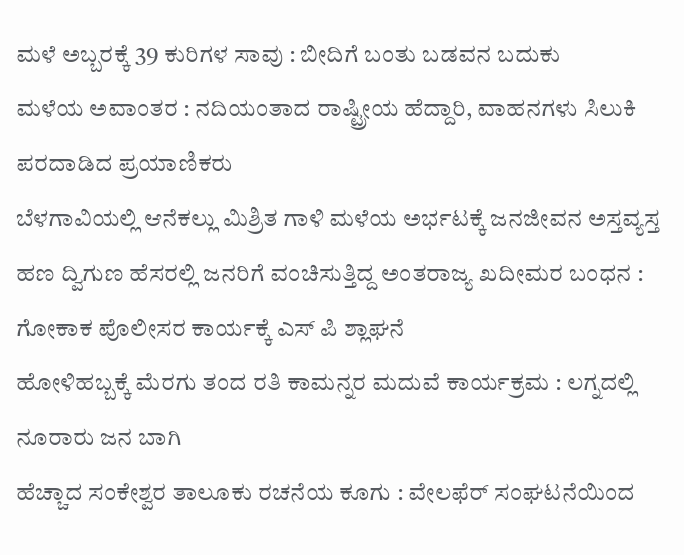ಮಳೆ ಅಬ್ಬರಕ್ಕೆ 39 ಕುರಿಗಳ ಸಾವು : ಬೀದಿಗೆ ಬಂತು ಬಡವನ ಬದುಕು
ಮಳೆಯ ಅವಾಂತರ : ನದಿಯಂತಾದ ರಾಷ್ಟ್ರೀಯ ಹೆದ್ದಾರಿ, ವಾಹನಗಳು ಸಿಲುಕಿ ಪರದಾಡಿದ ಪ್ರಯಾಣಿಕರು
ಬೆಳಗಾವಿಯಲ್ಲಿ ಆನೆಕಲ್ಲು ಮಿಶ್ರಿತ ಗಾಳಿ ಮಳೆಯ ಅರ್ಭಟಕ್ಕೆ ಜನಜೀವನ ಅಸ್ತವ್ಯಸ್ತ
ಹಣ ದ್ವಿಗುಣ ಹೆಸರಲ್ಲಿ ಜನರಿಗೆ ವಂಚಿಸುತ್ತಿದ್ದ ಅಂತರಾಜ್ಯ ಖದೀಮರ ಬಂಧನ : ಗೋಕಾಕ ಪೊಲೀಸರ ಕಾರ್ಯಕ್ಕೆ ಎಸ್ ಪಿ ಶ್ಲಾಘನೆ
ಹೋಳಿಹಬ್ಬಕ್ಕೆ ಮೆರಗು ತಂದ ರತಿ ಕಾಮನ್ನರ ಮದುವೆ ಕಾರ್ಯಕ್ರಮ : ಲಗ್ನದಲ್ಲಿ ನೂರಾರು ಜನ ಬಾಗಿ
ಹೆಚ್ಚಾದ ಸಂಕೇಶ್ವರ ತಾಲೂಕು ರಚನೆಯ ಕೂಗು : ವೇಲಫೆರ್ ಸಂಘಟನೆಯಿಂದ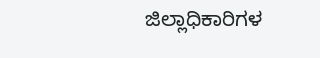ಜಿಲ್ಲಾಧಿಕಾರಿಗಳ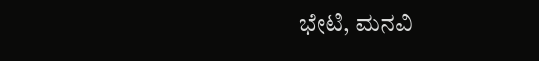ಭೇಟಿ, ಮನವಿ